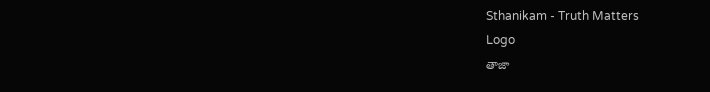Sthanikam - Truth Matters
Logo
తాజా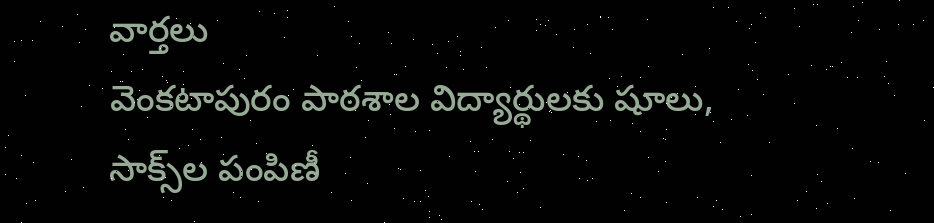వార్తలు
వెంకటాపురం పాఠశాల విద్యార్థులకు షూలు, సాక్స్‌ల పంపిణీ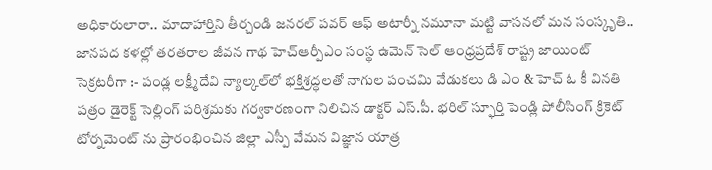అధికారులారా.. మాదాహార్తిని తీర్చండి జనరల్ పవర్ ఆఫ్ అటార్నీ నమూనా మట్టి వాసనలో మన సంస్కృతి.. జానపద కళల్లో తరతరాల జీవన గాథ హెచ్ఆర్పీఎం సంస్థ ఉమెన్ సెల్ ఆంధ్రప్రదేశ్ రాష్ట్ర జాయింట్ సెక్రటరీగా :- పండ్ల లక్ష్మీదేవి న్యాల్కల్‌లో భక్తిశ్రద్ధలతో నాగుల పంచమి వేడుకలు డి ఎం & హెచ్ ఓ కీ వినతి పత్రం డైరెక్ట్ సెల్లింగ్ పరిశ్రమకు గర్వకారణంగా నిలిచిన డాక్టర్ ఎస్.పీ. భరిల్ స్ఫూర్తి పెండ్లి పోలీసింగ్ క్రికెట్ టోర్నమెంట్ ను ప్రారంభించిన జిల్లా ఎస్పీ వేమన విజ్ఞాన యాత్ర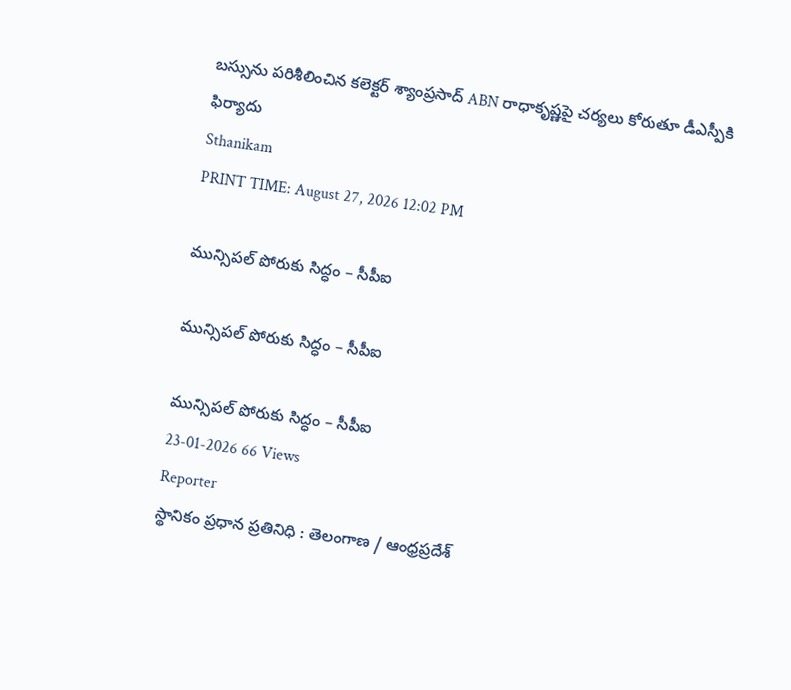బస్సును పరిశీలించిన కలెక్టర్ శ్యాంప్రసాద్ ABN రాధాకృష్ణపై చర్యలు కోరుతూ డీఎస్పీకి ఫిర్యాదు
Sthanikam
PRINT TIME: August 27, 2026 12:02 PM

మున్సిపల్ పోరుకు సిద్ధం – సీపీఐ

మున్సిపల్ పోరుకు సిద్ధం – సీపీఐ

మున్సిపల్ పోరుకు సిద్ధం – సీపీఐ
23-01-2026 66 Views
Reporter
స్థానికం ప్రధాన ప్రతినిధి : తెలంగాణ / ఆంధ్రప్రదేశ్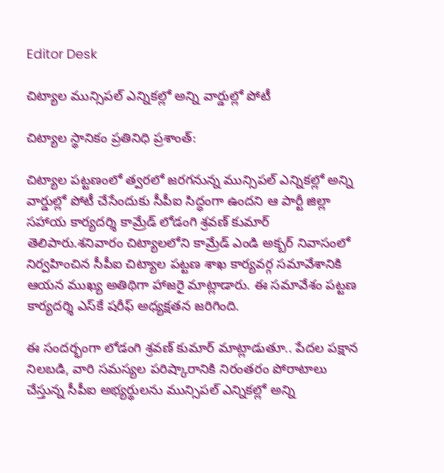Editor Desk

చిట్యాల మున్సిపల్ ఎన్నికల్లో అన్ని వార్డుల్లో పోటీ

చిట్యాల స్థానికం ప్రతినిధి ప్రశాంత్:

చిట్యాల పట్టణంలో త్వరలో జరగనున్న మున్సిపల్ ఎన్నికల్లో అన్ని వార్డుల్లో పోటీ చేసేందుకు సీపీఐ సిద్ధంగా ఉందని ఆ పార్టీ జిల్లా సహాయ కార్యదర్శి కామ్రేడ్ లోడంగి శ్రవణ్ కుమార్ తెలిపారు.శనివారం చిట్యాలలోని కామ్రేడ్ ఎండి అక్బర్ నివాసంలో నిర్వహించిన సీపీఐ చిట్యాల పట్టణ శాఖ కార్యవర్గ సమావేశానికి ఆయన ముఖ్య అతిథిగా హాజరై మాట్లాడారు. ఈ సమావేశం పట్టణ కార్యదర్శి ఎస్‌కే షరీఫ్ అధ్యక్షతన జరిగింది.

ఈ సందర్భంగా లోడంగి శ్రవణ్ కుమార్ మాట్లాడుతూ.. పేదల పక్షాన నిలబడి, వారి సమస్యల పరిష్కారానికి నిరంతరం పోరాటాలు చేస్తున్న సీపీఐ అభ్యర్థులను మున్సిపల్ ఎన్నికల్లో అన్ని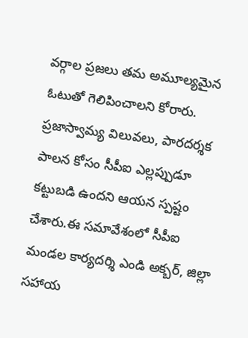వర్గాల ప్రజలు తమ అమూల్యమైన ఓటుతో గెలిపించాలని కోరారు. ప్రజాస్వామ్య విలువలు, పారదర్శక పాలన కోసం సీపీఐ ఎల్లప్పుడూ కట్టుబడి ఉందని ఆయన స్పష్టం చేశారు.ఈ సమావేశంలో సీపీఐ మండల కార్యదర్శి ఎండి అక్బర్, జిల్లా సహాయ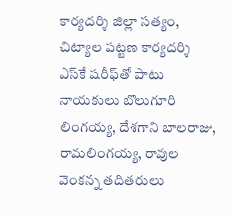కార్యదర్శి జిల్లా సత్యం, చిట్యాల పట్టణ కార్యదర్శి ఎస్‌కే షరీఫ్‌తో పాటు నాయకులు బొలుగూరి లింగయ్య, దేశగాని బాలరాజు, రామలింగయ్య, రావుల వెంకన్న తదితరులు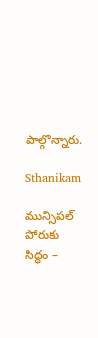పాల్గొన్నారు.

Sthanikam

మున్సిపల్ పోరుకు సిద్ధం –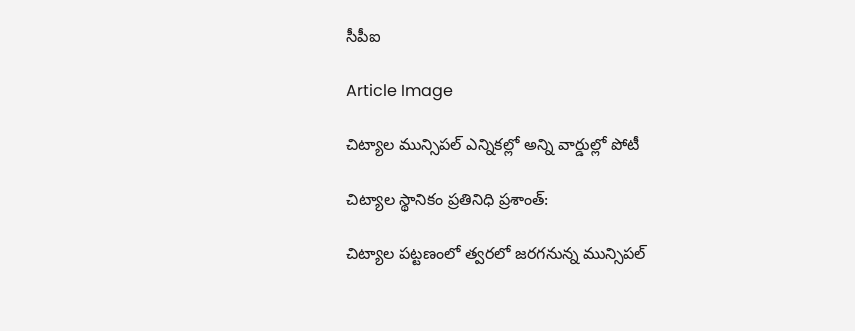సీపీఐ

Article Image

చిట్యాల మున్సిపల్ ఎన్నికల్లో అన్ని వార్డుల్లో పోటీ

చిట్యాల స్థానికం ప్రతినిధి ప్రశాంత్:

చిట్యాల పట్టణంలో త్వరలో జరగనున్న మున్సిపల్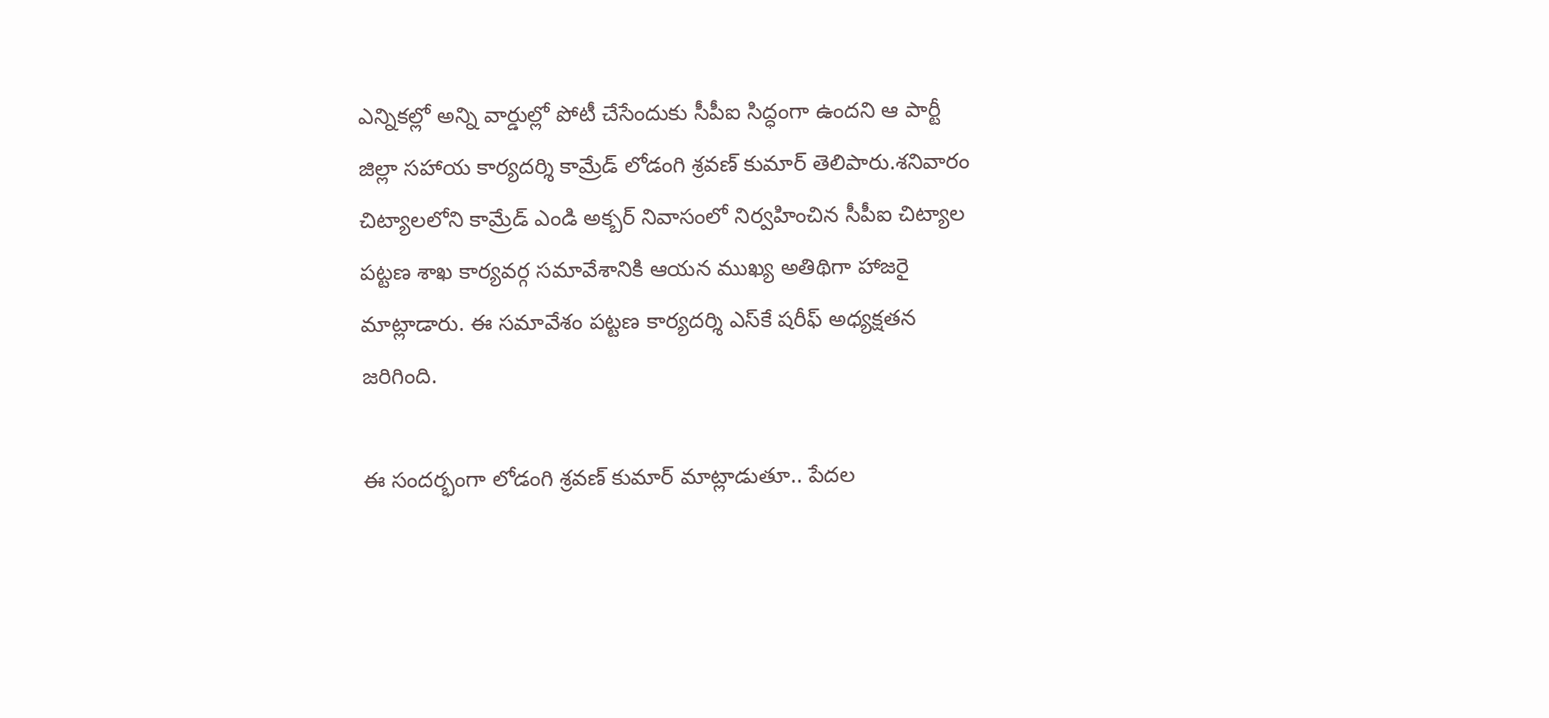ఎన్నికల్లో అన్ని వార్డుల్లో పోటీ చేసేందుకు సీపీఐ సిద్ధంగా ఉందని ఆ పార్టీ జిల్లా సహాయ కార్యదర్శి కామ్రేడ్ లోడంగి శ్రవణ్ కుమార్ తెలిపారు.శనివారం చిట్యాలలోని కామ్రేడ్ ఎండి అక్బర్ నివాసంలో నిర్వహించిన సీపీఐ చిట్యాల పట్టణ శాఖ కార్యవర్గ సమావేశానికి ఆయన ముఖ్య అతిథిగా హాజరై మాట్లాడారు. ఈ సమావేశం పట్టణ కార్యదర్శి ఎస్‌కే షరీఫ్ అధ్యక్షతన జరిగింది.

ఈ సందర్భంగా లోడంగి శ్రవణ్ కుమార్ మాట్లాడుతూ.. పేదల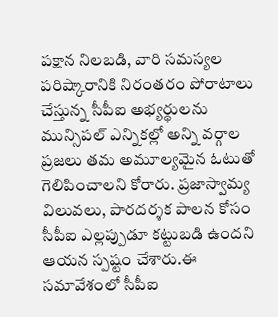పక్షాన నిలబడి, వారి సమస్యల పరిష్కారానికి నిరంతరం పోరాటాలు చేస్తున్న సీపీఐ అభ్యర్థులను మున్సిపల్ ఎన్నికల్లో అన్ని వర్గాల ప్రజలు తమ అమూల్యమైన ఓటుతో గెలిపించాలని కోరారు. ప్రజాస్వామ్య విలువలు, పారదర్శక పాలన కోసం సీపీఐ ఎల్లప్పుడూ కట్టుబడి ఉందని ఆయన స్పష్టం చేశారు.ఈ సమావేశంలో సీపీఐ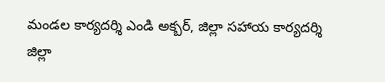మండల కార్యదర్శి ఎండి అక్బర్, జిల్లా సహాయ కార్యదర్శి జిల్లా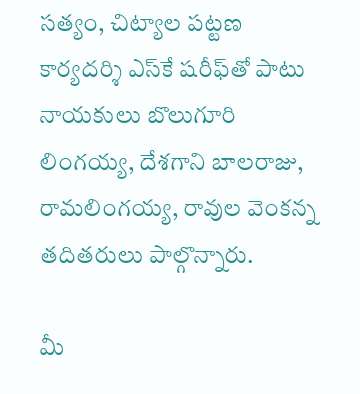సత్యం, చిట్యాల పట్టణ కార్యదర్శి ఎస్‌కే షరీఫ్‌తో పాటు నాయకులు బొలుగూరి లింగయ్య, దేశగాని బాలరాజు, రామలింగయ్య, రావుల వెంకన్న తదితరులు పాల్గొన్నారు.

మీ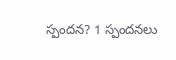స్పందన? 1 స్పందనలు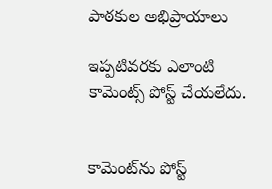పాఠకుల అభిప్రాయాలు

ఇప్పటివరకు ఎలాంటి కామెంట్స్ పోస్ట్ చేయలేదు.


కామెంట్‌ను పోస్ట్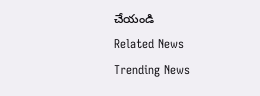చేయండి
Related News
Trending News